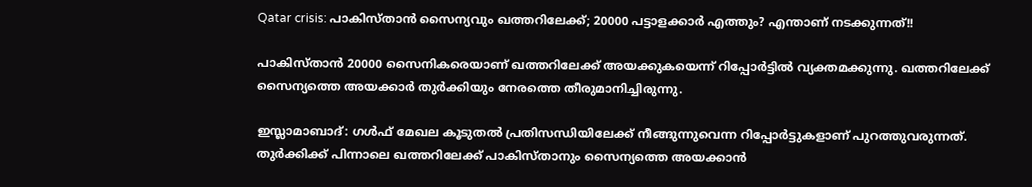Qatar crisis: പാകിസ്താന്‍ സൈന്യവും ഖത്തറിലേക്ക്; 20000 പട്ടാളക്കാര്‍ എത്തും? എന്താണ് നടക്കുന്നത്!!

പാകിസ്താന്‍ 20000 സൈനികരെയാണ് ഖത്തറിലേക്ക് അയക്കുകയെന്ന് റിപ്പോര്‍ട്ടില്‍ വ്യക്തമക്കുന്നു. ഖത്തറിലേക്ക് സൈന്യത്തെ അയക്കാര്‍ തുര്‍ക്കിയും നേരത്തെ തീരുമാനിച്ചിരുന്നു.

ഇസ്ലാമാബാദ്: ഗള്‍ഫ് മേഖല കൂടുതല്‍ പ്രതിസന്ധിയിലേക്ക് നീങ്ങുന്നുവെന്ന റിപ്പോര്‍ട്ടുകളാണ് പുറത്തുവരുന്നത്. തുര്‍ക്കിക്ക് പിന്നാലെ ഖത്തറിലേക്ക് പാകിസ്താനും സൈന്യത്തെ അയക്കാന്‍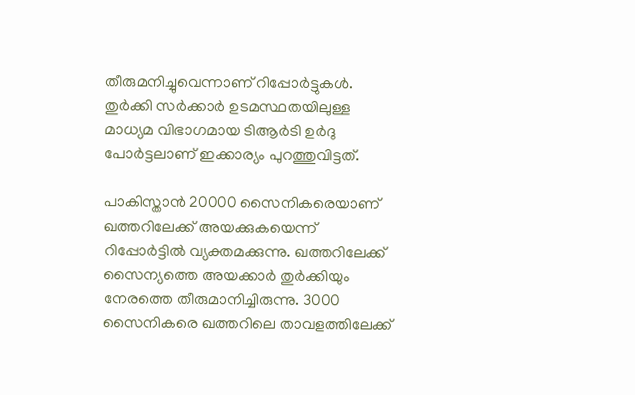തീരുമനിച്ചുവെന്നാണ് റിപ്പോര്‍ട്ടുകള്‍. തുര്‍ക്കി സര്‍ക്കാര്‍ ഉടമസ്ഥതയിലുള്ള മാധ്യമ വിഭാഗമായ ടിആര്‍ടി ഉര്‍ദു പോര്‍ട്ടലാണ് ഇക്കാര്യം പുറത്തുവിട്ടത്.

പാകിസ്താന്‍ 20000 സൈനികരെയാണ് ഖത്തറിലേക്ക് അയക്കുകയെന്ന് റിപ്പോര്‍ട്ടില്‍ വ്യക്തമക്കുന്നു. ഖത്തറിലേക്ക് സൈന്യത്തെ അയക്കാര്‍ തുര്‍ക്കിയും നേരത്തെ തീരുമാനിച്ചിരുന്നു. 3000 സൈനികരെ ഖത്തറിലെ താവളത്തിലേക്ക്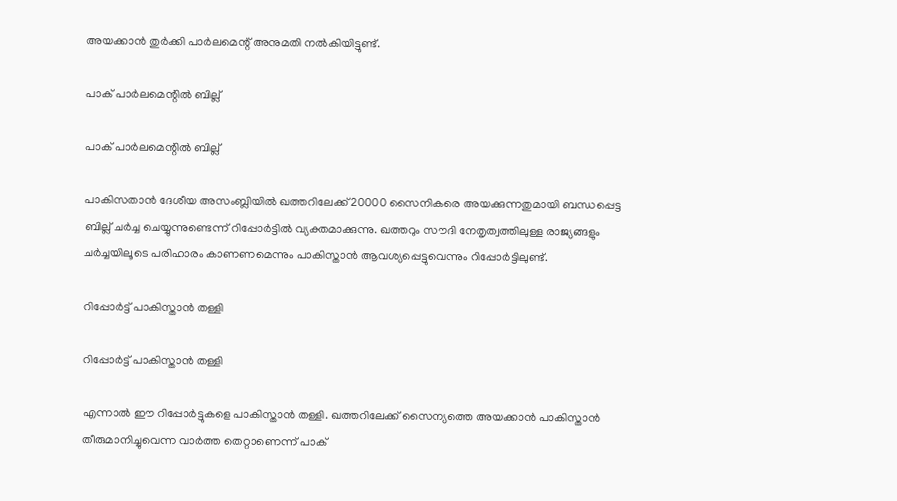അയക്കാന്‍ തുര്‍ക്കി പാര്‍ലമെന്റ് അനുമതി നല്‍കിയിട്ടുണ്ട്.

പാക് പാര്‍ലമെന്റില്‍ ബില്ല്

പാക് പാര്‍ലമെന്റില്‍ ബില്ല്

പാകിസതാന്‍ ദേശീയ അസംബ്ലിയില്‍ ഖത്തറിലേക്ക് 20000 സൈനികരെ അയക്കുന്നതുമായി ബന്ധപ്പെട്ട ബില്ല് ചര്‍ച്ച ചെയ്യുന്നുണ്ടെന്ന് റിപ്പോര്‍ട്ടില്‍ വ്യക്തമാക്കുന്നു. ഖത്തറും സൗദി നേതൃത്വത്തിലുള്ള രാജ്യങ്ങളും ചര്‍ച്ചയിലൂടെ പരിഹാരം കാണണമെന്നും പാകിസ്താന്‍ ആവശ്യപ്പെട്ടുവെന്നും റിപ്പോര്‍ട്ടിലുണ്ട്.

റിപ്പോര്‍ട്ട് പാകിസ്താന്‍ തള്ളി

റിപ്പോര്‍ട്ട് പാകിസ്താന്‍ തള്ളി

എന്നാല്‍ ഈ റിപ്പോര്‍ട്ടുകളെ പാകിസ്താന്‍ തള്ളി. ഖത്തറിലേക്ക് സൈന്യത്തെ അയക്കാന്‍ പാകിസ്താന്‍ തീരുമാനിച്ചുവെന്ന വാര്‍ത്ത തെറ്റാണെന്ന് പാക്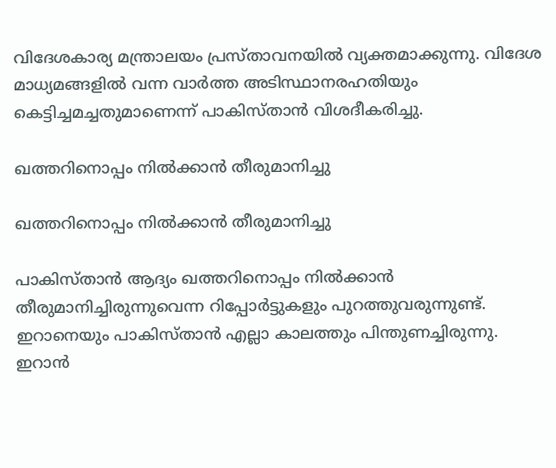വിദേശകാര്യ മന്ത്രാലയം പ്രസ്താവനയില്‍ വ്യക്തമാക്കുന്നു. വിദേശ മാധ്യമങ്ങളില്‍ വന്ന വാര്‍ത്ത അടിസ്ഥാനരഹതിയും കെട്ടിച്ചമച്ചതുമാണെന്ന് പാകിസ്താന്‍ വിശദീകരിച്ചു.

ഖത്തറിനൊപ്പം നില്‍ക്കാന്‍ തീരുമാനിച്ചു

ഖത്തറിനൊപ്പം നില്‍ക്കാന്‍ തീരുമാനിച്ചു

പാകിസ്താന്‍ ആദ്യം ഖത്തറിനൊപ്പം നില്‍ക്കാന്‍ തീരുമാനിച്ചിരുന്നുവെന്ന റിപ്പോര്‍ട്ടുകളും പുറത്തുവരുന്നുണ്ട്. ഇറാനെയും പാകിസ്താന്‍ എല്ലാ കാലത്തും പിന്തുണച്ചിരുന്നു. ഇറാന്‍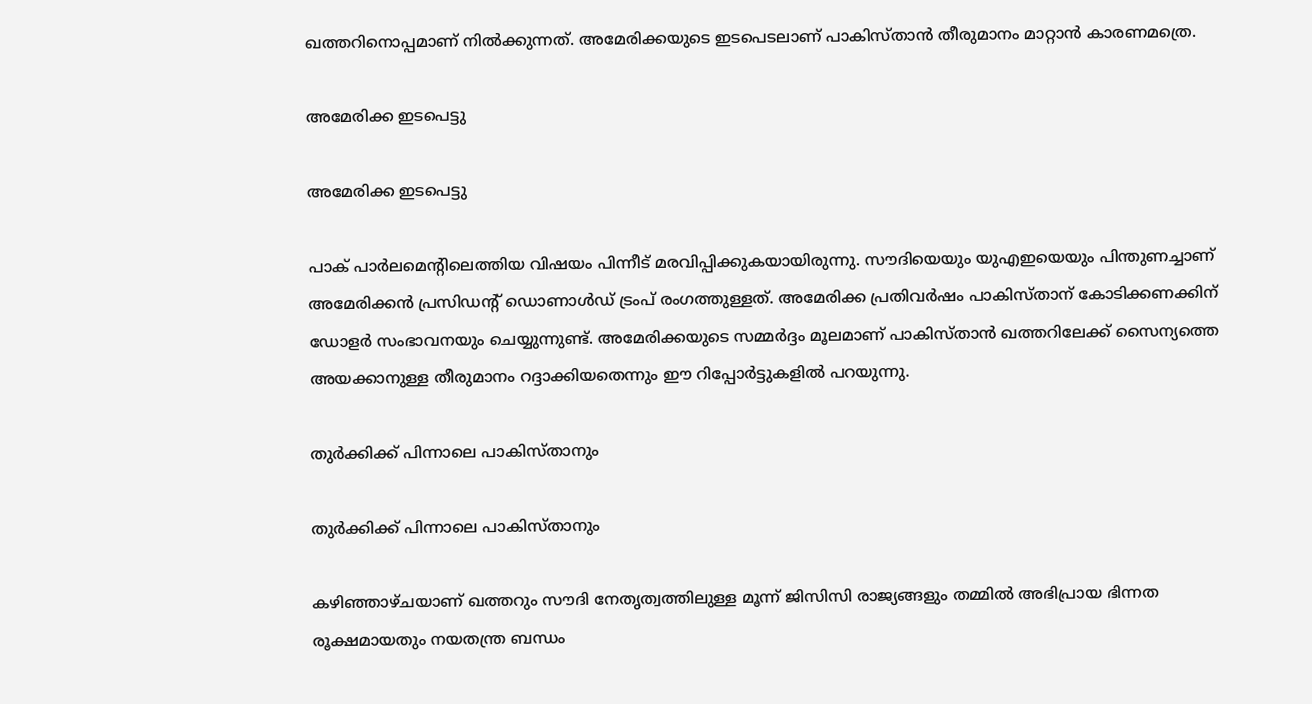ഖത്തറിനൊപ്പമാണ് നില്‍ക്കുന്നത്. അമേരിക്കയുടെ ഇടപെടലാണ് പാകിസ്താന്‍ തീരുമാനം മാറ്റാന്‍ കാരണമത്രെ.

അമേരിക്ക ഇടപെട്ടു

അമേരിക്ക ഇടപെട്ടു

പാക് പാര്‍ലമെന്റിലെത്തിയ വിഷയം പിന്നീട് മരവിപ്പിക്കുകയായിരുന്നു. സൗദിയെയും യുഎഇയെയും പിന്തുണച്ചാണ് അമേരിക്കന്‍ പ്രസിഡന്റ് ഡൊണാള്‍ഡ് ട്രംപ് രംഗത്തുള്ളത്. അമേരിക്ക പ്രതിവര്‍ഷം പാകിസ്താന് കോടിക്കണക്കിന് ഡോളര്‍ സംഭാവനയും ചെയ്യുന്നുണ്ട്. അമേരിക്കയുടെ സമ്മര്‍ദ്ദം മൂലമാണ് പാകിസ്താന്‍ ഖത്തറിലേക്ക് സൈന്യത്തെ അയക്കാനുള്ള തീരുമാനം റദ്ദാക്കിയതെന്നും ഈ റിപ്പോര്‍ട്ടുകളില്‍ പറയുന്നു.

തുര്‍ക്കിക്ക് പിന്നാലെ പാകിസ്താനും

തുര്‍ക്കിക്ക് പിന്നാലെ പാകിസ്താനും

കഴിഞ്ഞാഴ്ചയാണ് ഖത്തറും സൗദി നേതൃത്വത്തിലുള്ള മൂന്ന് ജിസിസി രാജ്യങ്ങളും തമ്മില്‍ അഭിപ്രായ ഭിന്നത രൂക്ഷമായതും നയതന്ത്ര ബന്ധം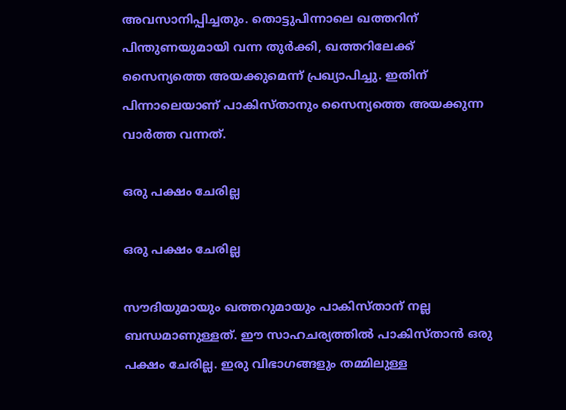അവസാനിപ്പിച്ചതും. തൊട്ടുപിന്നാലെ ഖത്തറിന് പിന്തുണയുമായി വന്ന തുര്‍ക്കി, ഖത്തറിലേക്ക് സൈന്യത്തെ അയക്കുമെന്ന് പ്രഖ്യാപിച്ചു. ഇതിന് പിന്നാലെയാണ് പാകിസ്താനും സൈന്യത്തെ അയക്കുന്ന വാര്‍ത്ത വന്നത്.

ഒരു പക്ഷം ചേരില്ല

ഒരു പക്ഷം ചേരില്ല

സൗദിയുമായും ഖത്തറുമായും പാകിസ്താന് നല്ല ബന്ധമാണുള്ളത്. ഈ സാഹചര്യത്തില്‍ പാകിസ്താന്‍ ഒരു പക്ഷം ചേരില്ല. ഇരു വിഭാഗങ്ങളും തമ്മിലുള്ള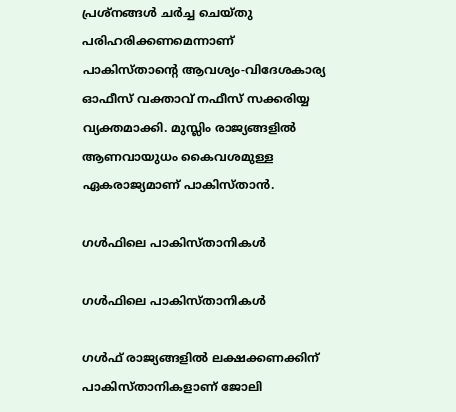പ്രശ്‌നങ്ങള്‍ ചര്‍ച്ച ചെയ്തു പരിഹരിക്കണമെന്നാണ് പാകിസ്താന്റെ ആവശ്യം-വിദേശകാര്യ ഓഫീസ് വക്താവ് നഫീസ് സക്കരിയ്യ വ്യക്തമാക്കി. മുസ്ലിം രാജ്യങ്ങളില്‍ ആണവായുധം കൈവശമുള്ള ഏകരാജ്യമാണ് പാകിസ്താന്‍.

ഗള്‍ഫിലെ പാകിസ്താനികള്‍

ഗള്‍ഫിലെ പാകിസ്താനികള്‍

ഗള്‍ഫ് രാജ്യങ്ങളില്‍ ലക്ഷക്കണക്കിന് പാകിസ്താനികളാണ് ജോലി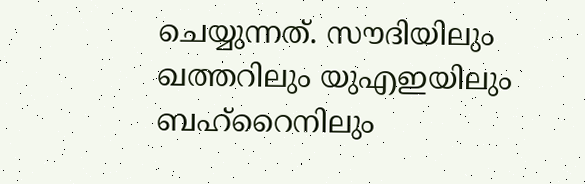ചെയ്യുന്നത്. സൗദിയിലും ഖത്തറിലും യുഎഇയിലും ബഹ്‌റൈനിലും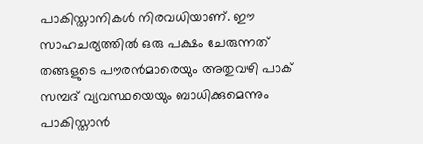പാകിസ്താനികള്‍ നിരവധിയാണ്. ഈ സാഹചര്യത്തില്‍ ഒരു പക്ഷം ചേരുന്നത് തങ്ങളുടെ പൗരന്‍മാരെയും അതുവഴി പാക് സമ്പദ് വ്യവസ്ഥയെയും ബാധിക്കുമെന്നും പാകിസ്താന്‍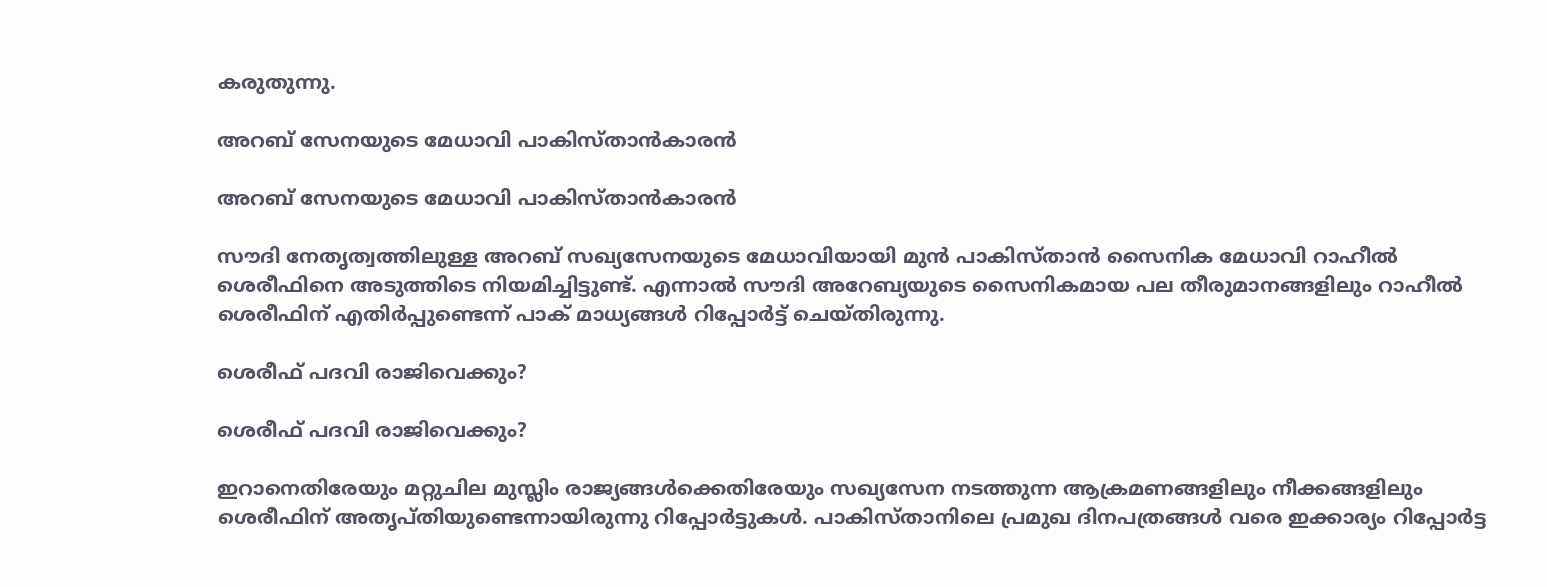കരുതുന്നു.

അറബ് സേനയുടെ മേധാവി പാകിസ്താന്‍കാരന്‍

അറബ് സേനയുടെ മേധാവി പാകിസ്താന്‍കാരന്‍

സൗദി നേതൃത്വത്തിലുള്ള അറബ് സഖ്യസേനയുടെ മേധാവിയായി മുന്‍ പാകിസ്താന്‍ സൈനിക മേധാവി റാഹീല്‍ ശെരീഫിനെ അടുത്തിടെ നിയമിച്ചിട്ടുണ്ട്. എന്നാല്‍ സൗദി അറേബ്യയുടെ സൈനികമായ പല തീരുമാനങ്ങളിലും റാഹീല്‍ ശെരീഫിന് എതിര്‍പ്പുണ്ടെന്ന് പാക് മാധ്യങ്ങള്‍ റിപ്പോര്‍ട്ട് ചെയ്തിരുന്നു.

ശെരീഫ് പദവി രാജിവെക്കും?

ശെരീഫ് പദവി രാജിവെക്കും?

ഇറാനെതിരേയും മറ്റുചില മുസ്ലിം രാജ്യങ്ങള്‍ക്കെതിരേയും സഖ്യസേന നടത്തുന്ന ആക്രമണങ്ങളിലും നീക്കങ്ങളിലും ശെരീഫിന് അതൃപ്തിയുണ്ടെന്നായിരുന്നു റിപ്പോര്‍ട്ടുകള്‍. പാകിസ്താനിലെ പ്രമുഖ ദിനപത്രങ്ങള്‍ വരെ ഇക്കാര്യം റിപ്പോര്‍ട്ട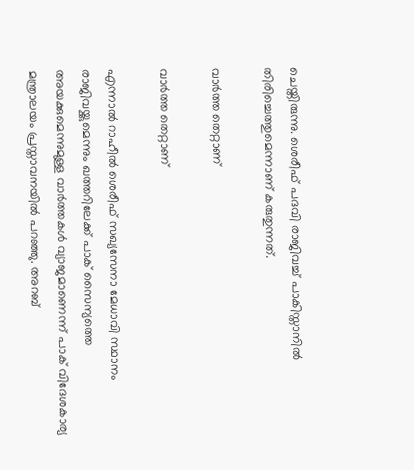ചെയ്തിരുന്നു. ശെരീഫ് പദവി രാജിവച്ച് പാകിസ്താനില്‍ തിരിച്ചെത്തുമെന്നാണ് കരുതുന്നത്.

വാര്‍ത്ത തെറ്റാണ്

വാര്‍ത്ത തെറ്റാണ്

എന്നാല്‍ റാഹീല്‍ ശെരീഫ് സഖ്യസേനാ മേധാവി സ്ഥാനം രാജിവയ്ക്കുമെന്നും ഖത്തറിലേക്ക് പാക് സൈന്യത്തെ അയക്കുമെന്നുമുള്ള വാര്‍ത്തകള്‍ വ്യാജമാണെന്ന് പാക് വിദേശകാര്യ മന്ത്രാലയം പ്രസ്താവനയില്‍ പറഞ്ഞു. അറബ്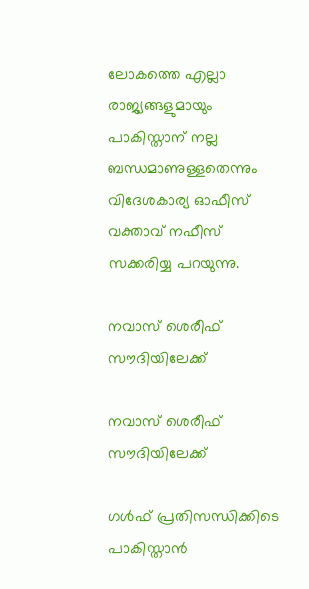ലോകത്തെ എല്ലാ രാജ്യങ്ങളുമായും പാകിസ്താന് നല്ല ബന്ധമാണുള്ളതെന്നും വിദേശകാര്യ ഓഫീസ് വക്താവ് നഫീസ് സക്കരിയ്യ പറയുന്നു.

നവാസ് ശെരീഫ് സൗദിയിലേക്ക്

നവാസ് ശെരീഫ് സൗദിയിലേക്ക്

ഗള്‍ഫ് പ്രതിസന്ധിക്കിടെ പാകിസ്താന്‍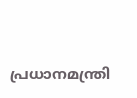പ്രധാനമന്ത്രി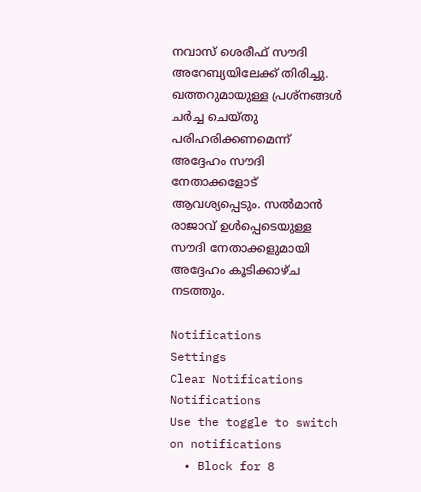നവാസ് ശെരീഫ് സൗദി അറേബ്യയിലേക്ക് തിരിച്ചു. ഖത്തറുമായുള്ള പ്രശ്‌നങ്ങള്‍ ചര്‍ച്ച ചെയ്തു പരിഹരിക്കണമെന്ന് അദ്ദേഹം സൗദി നേതാക്കളോട് ആവശ്യപ്പെടും. സല്‍മാന്‍ രാജാവ് ഉള്‍പ്പെടെയുള്ള സൗദി നേതാക്കളുമായി അദ്ദേഹം കൂടിക്കാഴ്ച നടത്തും.

Notifications
Settings
Clear Notifications
Notifications
Use the toggle to switch on notifications
  • Block for 8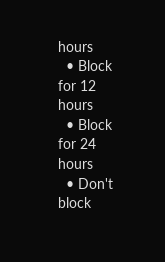hours
  • Block for 12 hours
  • Block for 24 hours
  • Don't block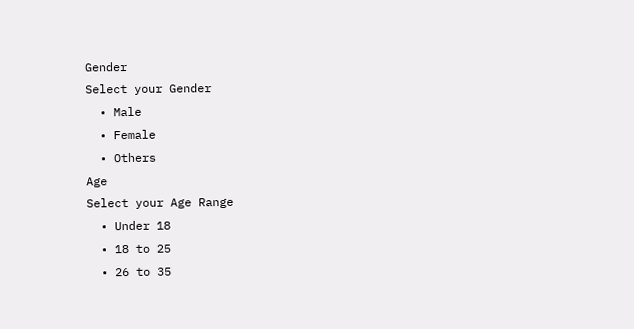Gender
Select your Gender
  • Male
  • Female
  • Others
Age
Select your Age Range
  • Under 18
  • 18 to 25
  • 26 to 35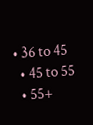• 36 to 45
  • 45 to 55
  • 55+